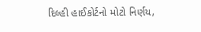દિલ્હી હાઈકોર્ટનો મોટો નિર્ણય,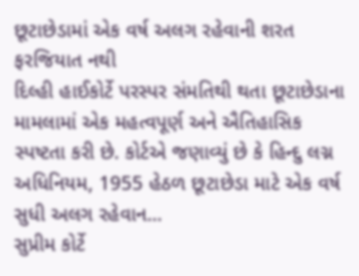છૂટાછેડામાં એક વર્ષ અલગ રહેવાની શરત ફરજિયાત નથી
દિલ્હી હાઈકોર્ટે પરસ્પર સંમતિથી થતા છૂટાછેડાના મામલામાં એક મહત્વપૂર્ણ અને ઐતિહાસિક સ્પષ્ટતા કરી છે. કોર્ટએ જણાવ્યું છે કે હિન્દુ લગ્ન અધિનિયમ, 1955 હેઠળ છૂટાછેડા માટે એક વર્ષ સુધી અલગ રહેવાન...
સુપ્રીમ કોર્ટે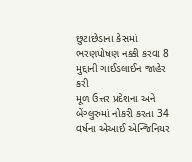છુટાછેડાના કેસમાં ભરણપોષણ નક્કી કરવા 8 મુદ્દાની ગાઈડલાઈન જાહેર કરી
મૂળ ઉત્તર પ્રદેશના અને બેંગ્લુરુમાં નોકરી કરતા 34 વર્ષના એઆઈ એન્જિનિયર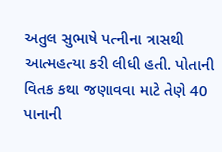અતુલ સુભાષે પત્નીના ત્રાસથી આત્મહત્યા કરી લીધી હતી. પોતાની વિતક કથા જણાવવા માટે તેણે 40 પાનાની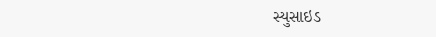સ્યુસાઇડ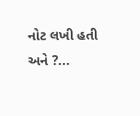નોટ લખી હતી અને ?...